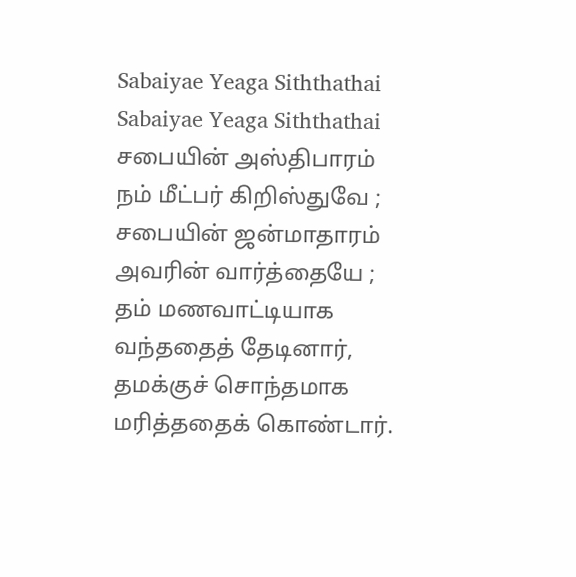Sabaiyae Yeaga Siththathai
Sabaiyae Yeaga Siththathai
சபையின் அஸ்திபாரம் நம் மீட்பர் கிறிஸ்துவே ; சபையின் ஜன்மாதாரம் அவரின் வார்த்தையே ; தம் மணவாட்டியாக வந்ததைத் தேடினார், தமக்குச் சொந்தமாக மரித்ததைக் கொண்டார்.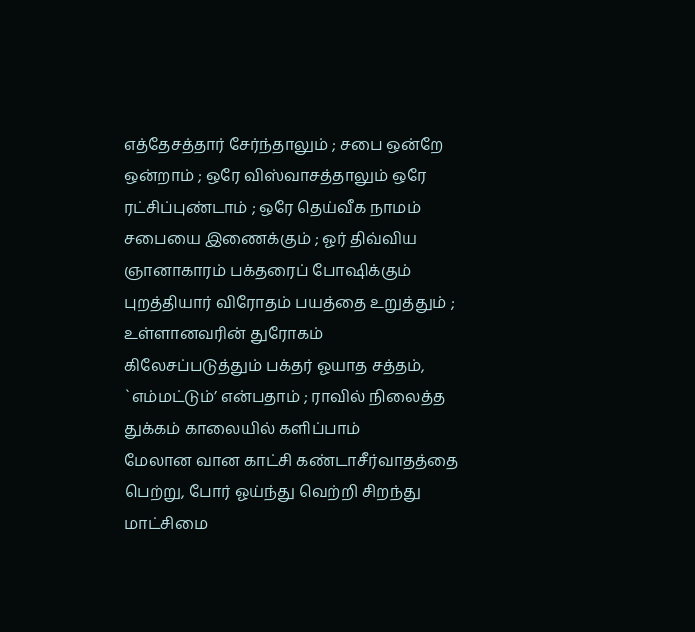எத்தேசத்தார் சேர்ந்தாலும் ; சபை ஒன்றே ஒன்றாம் ; ஒரே விஸ்வாசத்தாலும் ஒரே ரட்சிப்புண்டாம் ; ஒரே தெய்வீக நாமம் சபையை இணைக்கும் ; ஓர் திவ்விய ஞானாகாரம் பக்தரைப் போஷிக்கும்
புறத்தியார் விரோதம் பயத்தை உறுத்தும் ; உள்ளானவரின் துரோகம் கிலேசப்படுத்தும் பக்தர் ஓயாத சத்தம், `எம்மட்டும்’ என்பதாம் ; ராவில் நிலைத்த துக்கம் காலையில் களிப்பாம்
மேலான வான காட்சி கண்டாசீர்வாதத்தை பெற்று, போர் ஓய்ந்து வெற்றி சிறந்து மாட்சிமை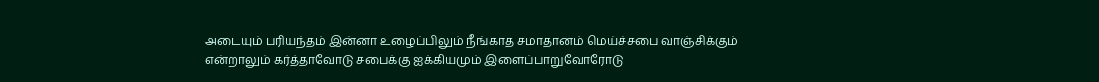அடையும் பரியந்தம் இன்னா உழைப்பிலும் நீங்காத சமாதானம் மெய்ச்சபை வாஞ்சிக்கும்
என்றாலும் கர்த்தாவோடு சபைக்கு ஐக்கியமும் இளைப்பாறுவோரோடு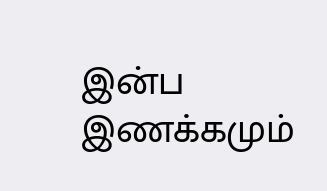இன்ப இணக்கமும்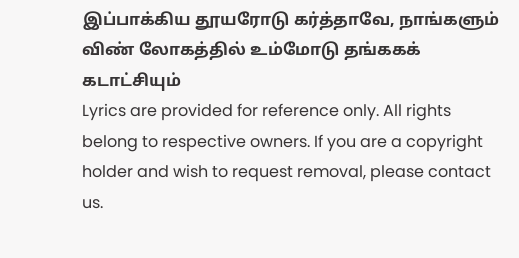இப்பாக்கிய தூயரோடு கர்த்தாவே, நாங்களும் விண் லோகத்தில் உம்மோடு தங்ககக் கடாட்சியும்
Lyrics are provided for reference only. All rights belong to respective owners. If you are a copyright holder and wish to request removal, please contact us.